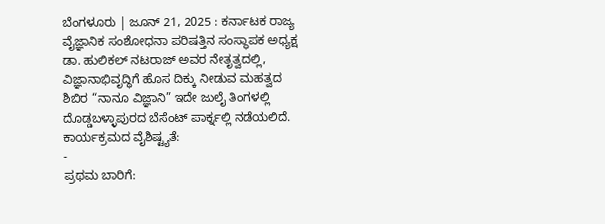ಬೆಂಗಳೂರು | ಜೂನ್ 21, 2025 : ಕರ್ನಾಟಕ ರಾಜ್ಯ ವೈಜ್ಞಾನಿಕ ಸಂಶೋಧನಾ ಪರಿಷತ್ತಿನ ಸಂಸ್ಥಾಪಕ ಅಧ್ಯಕ್ಷ ಡಾ. ಹುಲಿಕಲ್ ನಟರಾಜ್ ಅವರ ನೇತೃತ್ವದಲ್ಲಿ, ವಿಜ್ಞಾನಾಭಿವೃದ್ಧಿಗೆ ಹೊಸ ದಿಕ್ಕು ನೀಡುವ ಮಹತ್ವದ ಶಿಬಿರ “ನಾನೂ ವಿಜ್ಞಾನಿ” ಇದೇ ಜುಲೈ ತಿಂಗಳಲ್ಲಿ ದೊಡ್ಡಬಳ್ಳಾಪುರದ ಬೆಸೆಂಟ್ ಪಾರ್ಕ್ನಲ್ಲಿ ನಡೆಯಲಿದೆ.
ಕಾರ್ಯಕ್ರಮದ ವೈಶಿಷ್ಟ್ಯತೆ:
-
ಪ್ರಥಮ ಬಾರಿಗೆ: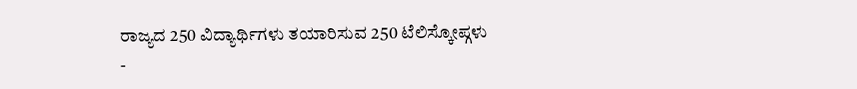ರಾಜ್ಯದ 250 ವಿದ್ಯಾರ್ಥಿಗಳು ತಯಾರಿಸುವ 250 ಟೆಲಿಸ್ಕೋಪ್ಗಳು
-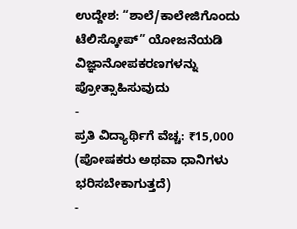ಉದ್ದೇಶ: “ಶಾಲೆ/ಕಾಲೇಜಿಗೊಂದು ಟೆಲಿಸ್ಕೋಪ್” ಯೋಜನೆಯಡಿ ವಿಜ್ಞಾನೋಪಕರಣಗಳನ್ನು ಪ್ರೋತ್ಸಾಹಿಸುವುದು
-
ಪ್ರತಿ ವಿದ್ಯಾರ್ಥಿಗೆ ವೆಚ್ಚ: ₹15,000 (ಪೋಷಕರು ಅಥವಾ ಧಾನಿಗಳು ಭರಿಸಬೇಕಾಗುತ್ತದೆ)
-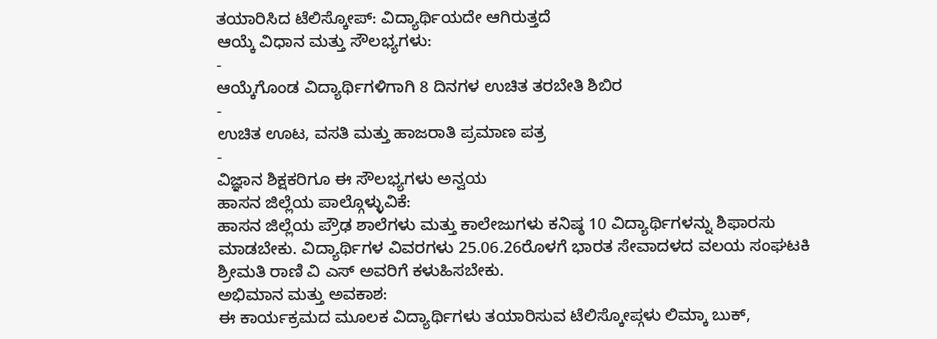ತಯಾರಿಸಿದ ಟೆಲಿಸ್ಕೋಪ್: ವಿದ್ಯಾರ್ಥಿಯದೇ ಆಗಿರುತ್ತದೆ
ಆಯ್ಕೆ ವಿಧಾನ ಮತ್ತು ಸೌಲಭ್ಯಗಳು:
-
ಆಯ್ಕೆಗೊಂಡ ವಿದ್ಯಾರ್ಥಿಗಳಿಗಾಗಿ 8 ದಿನಗಳ ಉಚಿತ ತರಬೇತಿ ಶಿಬಿರ
-
ಉಚಿತ ಊಟ, ವಸತಿ ಮತ್ತು ಹಾಜರಾತಿ ಪ್ರಮಾಣ ಪತ್ರ
-
ವಿಜ್ಞಾನ ಶಿಕ್ಷಕರಿಗೂ ಈ ಸೌಲಭ್ಯಗಳು ಅನ್ವಯ
ಹಾಸನ ಜಿಲ್ಲೆಯ ಪಾಲ್ಗೊಳ್ಳುವಿಕೆ:
ಹಾಸನ ಜಿಲ್ಲೆಯ ಪ್ರೌಢ ಶಾಲೆಗಳು ಮತ್ತು ಕಾಲೇಜುಗಳು ಕನಿಷ್ಠ 10 ವಿದ್ಯಾರ್ಥಿಗಳನ್ನು ಶಿಫಾರಸು ಮಾಡಬೇಕು. ವಿದ್ಯಾರ್ಥಿಗಳ ವಿವರಗಳು 25.06.26ರೊಳಗೆ ಭಾರತ ಸೇವಾದಳದ ವಲಯ ಸಂಘಟಕಿ ಶ್ರೀಮತಿ ರಾಣಿ ವಿ ಎಸ್ ಅವರಿಗೆ ಕಳುಹಿಸಬೇಕು.
ಅಭಿಮಾನ ಮತ್ತು ಅವಕಾಶ:
ಈ ಕಾರ್ಯಕ್ರಮದ ಮೂಲಕ ವಿದ್ಯಾರ್ಥಿಗಳು ತಯಾರಿಸುವ ಟೆಲಿಸ್ಕೋಪ್ಗಳು ಲಿಮ್ಕಾ ಬುಕ್,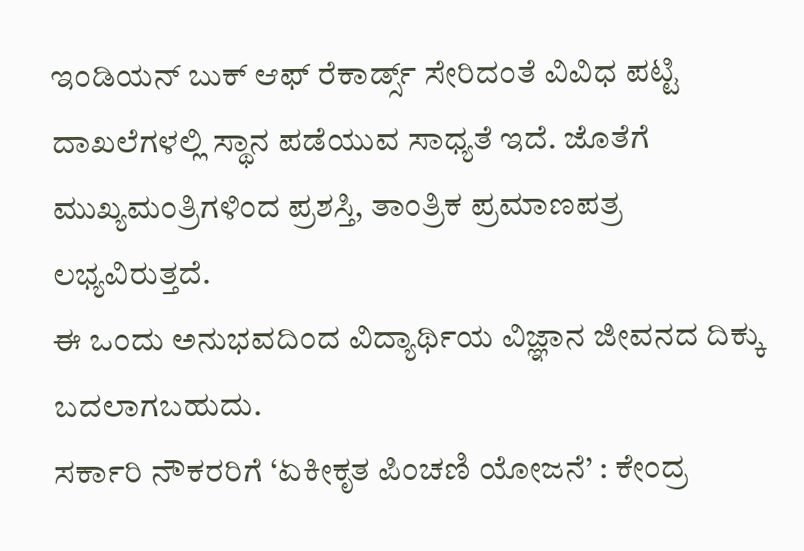ಇಂಡಿಯನ್ ಬುಕ್ ಆಫ್ ರೆಕಾರ್ಡ್ಸ್ ಸೇರಿದಂತೆ ವಿವಿಧ ಪಟ್ಟಿ ದಾಖಲೆಗಳಲ್ಲಿ ಸ್ಥಾನ ಪಡೆಯುವ ಸಾಧ್ಯತೆ ಇದೆ. ಜೊತೆಗೆ ಮುಖ್ಯಮಂತ್ರಿಗಳಿಂದ ಪ್ರಶಸ್ತಿ, ತಾಂತ್ರಿಕ ಪ್ರಮಾಣಪತ್ರ ಲಭ್ಯವಿರುತ್ತದೆ.
ಈ ಒಂದು ಅನುಭವದಿಂದ ವಿದ್ಯಾರ್ಥಿಯ ವಿಜ್ಞಾನ ಜೀವನದ ದಿಕ್ಕು ಬದಲಾಗಬಹುದು.
ಸರ್ಕಾರಿ ನೌಕರರಿಗೆ ‘ಏಕೀಕೃತ ಪಿಂಚಣಿ ಯೋಜನೆ’ : ಕೇಂದ್ರ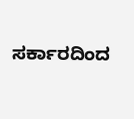ಸರ್ಕಾರದಿಂದ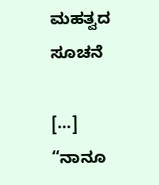ಮಹತ್ವದ ಸೂಚನೆ

[…] “ನಾನೂ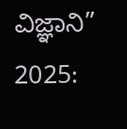ವಿಜ್ಞಾನಿ” 2025: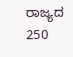ರಾಜ್ಯದ 250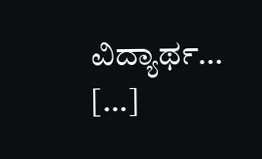ವಿದ್ಯಾರ್ಥ… […]